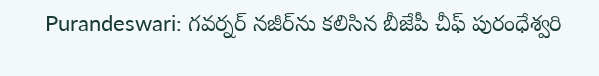Purandeswari: గవర్నర్‌ నజీర్‌ను కలిసిన బీజేపీ చీఫ్‌ పురంధేశ్వరి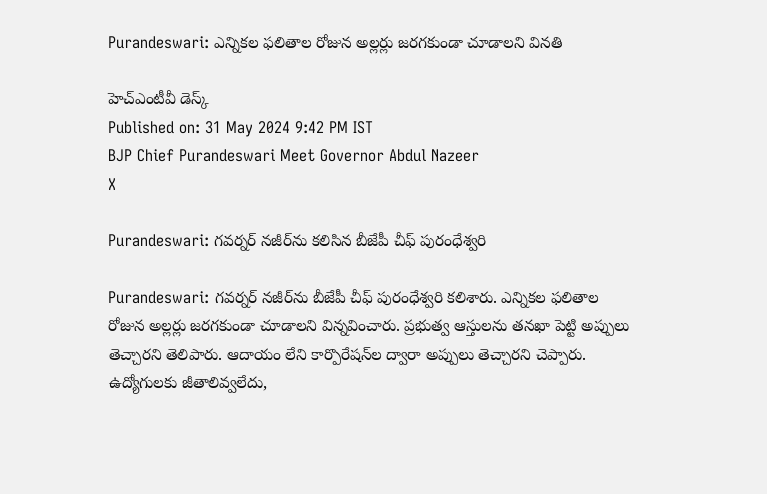Purandeswari: ఎన్నికల ఫలితాల రోజున అల్లర్లు జరగకుండా చూడాలని వినతి

హెచ్ఎంటీవీ డెస్క్
Published on: 31 May 2024 9:42 PM IST
BJP Chief Purandeswari Meet Governor Abdul Nazeer
X

Purandeswari: గవర్నర్‌ నజీర్‌ను కలిసిన బీజేపీ చీఫ్‌ పురంధేశ్వరి

Purandeswari: గవర్నర్‌ నజీర్‌ను బీజేపీ చీఫ్‌ పురంధేశ్వరి కలిశారు. ఎన్నికల ఫలితాల రోజున అల్లర్లు జరగకుండా చూడాలని విన్నవించారు. ప్రభుత్వ ఆస్తులను తనఖా పెట్టి అప్పులు తెచ్చారని తెలిపారు. ఆదాయం లేని కార్పొరేషన్‌ల ద్వారా అప్పులు తెచ్చారని చెప్పారు. ఉద్యోగులకు జీతాలివ్వలేదు,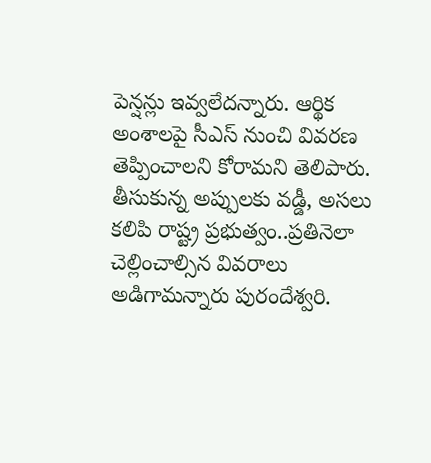పెన్షన్లు ఇవ్వలేదన్నారు. ఆర్థిక అంశాలపై సీఎస్‌ నుంచి వివరణ తెప్పించాలని కోరామని తెలిపారు. తీసుకున్న అప్పులకు వడ్డీ, అసలు కలిపి రాష్ట్ర ప్రభుత్వం..ప్రతినెలా చెల్లించాల్సిన వివరాలు అడిగామన్నారు పురందేశ్వరి.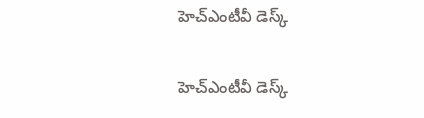హెచ్ఎంటీవీ డెస్క్

హెచ్ఎంటీవీ డెస్క్